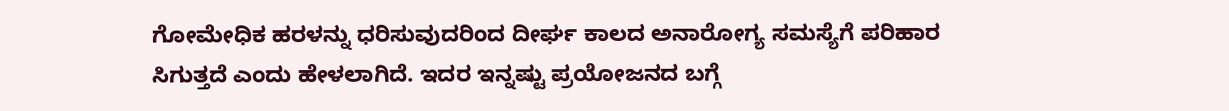ಗೋಮೇಧಿಕ ಹರಳನ್ನು ಧರಿಸುವುದರಿಂದ ದೀರ್ಘ ಕಾಲದ ಅನಾರೋಗ್ಯ ಸಮಸ್ಯೆಗೆ ಪರಿಹಾರ ಸಿಗುತ್ತದೆ ಎಂದು ಹೇಳಲಾಗಿದೆ. ಇದರ ಇನ್ನಷ್ಟು ಪ್ರಯೋಜನದ ಬಗ್ಗೆ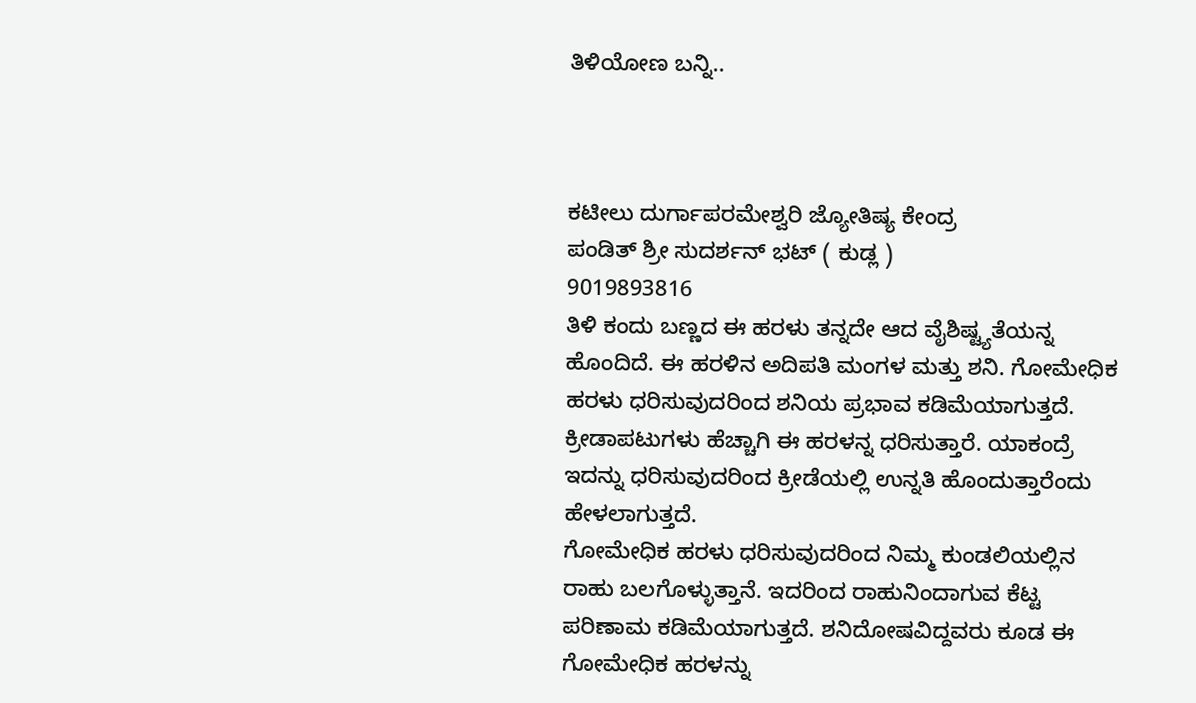ತಿಳಿಯೋಣ ಬನ್ನಿ..



ಕಟೀಲು ದುರ್ಗಾಪರಮೇಶ್ವರಿ ಜ್ಯೋತಿಷ್ಯ ಕೇಂದ್ರ
ಪಂಡಿತ್ ಶ್ರೀ ಸುದರ್ಶನ್ ಭಟ್ ( ಕುಡ್ಲ )
9019893816
ತಿಳಿ ಕಂದು ಬಣ್ಣದ ಈ ಹರಳು ತನ್ನದೇ ಆದ ವೈಶಿಷ್ಟ್ಯತೆಯನ್ನ ಹೊಂದಿದೆ. ಈ ಹರಳಿನ ಅದಿಪತಿ ಮಂಗಳ ಮತ್ತು ಶನಿ. ಗೋಮೇಧಿಕ ಹರಳು ಧರಿಸುವುದರಿಂದ ಶನಿಯ ಪ್ರಭಾವ ಕಡಿಮೆಯಾಗುತ್ತದೆ. ಕ್ರೀಡಾಪಟುಗಳು ಹೆಚ್ಚಾಗಿ ಈ ಹರಳನ್ನ ಧರಿಸುತ್ತಾರೆ. ಯಾಕಂದ್ರೆ ಇದನ್ನು ಧರಿಸುವುದರಿಂದ ಕ್ರೀಡೆಯಲ್ಲಿ ಉನ್ನತಿ ಹೊಂದುತ್ತಾರೆಂದು ಹೇಳಲಾಗುತ್ತದೆ.
ಗೋಮೇಧಿಕ ಹರಳು ಧರಿಸುವುದರಿಂದ ನಿಮ್ಮ ಕುಂಡಲಿಯಲ್ಲಿನ ರಾಹು ಬಲಗೊಳ್ಳುತ್ತಾನೆ. ಇದರಿಂದ ರಾಹುನಿಂದಾಗುವ ಕೆಟ್ಟ ಪರಿಣಾಮ ಕಡಿಮೆಯಾಗುತ್ತದೆ. ಶನಿದೋಷವಿದ್ದವರು ಕೂಡ ಈ ಗೋಮೇಧಿಕ ಹರಳನ್ನು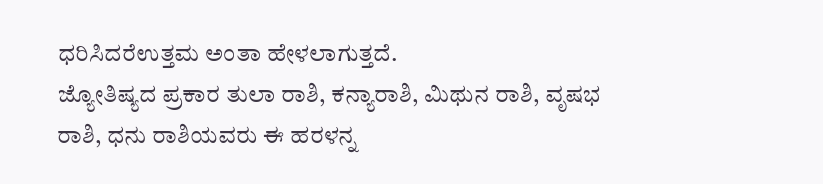ಧರಿಸಿದರೆಉತ್ತಮ ಅಂತಾ ಹೇಳಲಾಗುತ್ತದೆ.
ಜ್ಯೋತಿಷ್ಯದ ಪ್ರಕಾರ ತುಲಾ ರಾಶಿ, ಕನ್ಯಾರಾಶಿ, ಮಿಥುನ ರಾಶಿ, ವೃಷಭ ರಾಶಿ, ಧನು ರಾಶಿಯವರು ಈ ಹರಳನ್ನ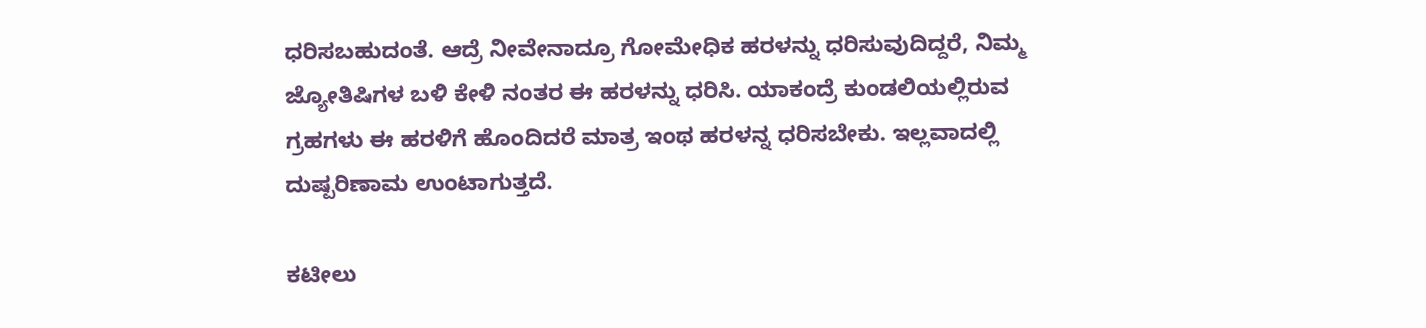ಧರಿಸಬಹುದಂತೆ. ಆದ್ರೆ ನೀವೇನಾದ್ರೂ ಗೋಮೇಧಿಕ ಹರಳನ್ನು ಧರಿಸುವುದಿದ್ದರೆ, ನಿಮ್ಮ ಜ್ಯೋತಿಷಿಗಳ ಬಳಿ ಕೇಳಿ ನಂತರ ಈ ಹರಳನ್ನು ಧರಿಸಿ. ಯಾಕಂದ್ರೆ ಕುಂಡಲಿಯಲ್ಲಿರುವ ಗ್ರಹಗಳು ಈ ಹರಳಿಗೆ ಹೊಂದಿದರೆ ಮಾತ್ರ ಇಂಥ ಹರಳನ್ನ ಧರಿಸಬೇಕು. ಇಲ್ಲವಾದಲ್ಲಿ ದುಷ್ಪರಿಣಾಮ ಉಂಟಾಗುತ್ತದೆ.

ಕಟೀಲು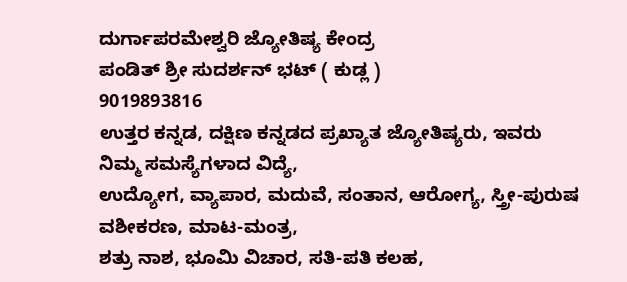ದುರ್ಗಾಪರಮೇಶ್ವರಿ ಜ್ಯೋತಿಷ್ಯ ಕೇಂದ್ರ
ಪಂಡಿತ್ ಶ್ರೀ ಸುದರ್ಶನ್ ಭಟ್ ( ಕುಡ್ಲ )
9019893816
ಉತ್ತರ ಕನ್ನಡ, ದಕ್ಷಿಣ ಕನ್ನಡದ ಪ್ರಖ್ಯಾತ ಜ್ಯೋತಿಷ್ಯರು, ಇವರು ನಿಮ್ಮ ಸಮಸ್ಯೆಗಳಾದ ವಿದ್ಯೆ,
ಉದ್ಯೋಗ, ವ್ಯಾಪಾರ, ಮದುವೆ, ಸಂತಾನ, ಆರೋಗ್ಯ, ಸ್ತ್ರೀ-ಪುರುಷ ವಶೀಕರಣ, ಮಾಟ-ಮಂತ್ರ,
ಶತ್ರು ನಾಶ, ಭೂಮಿ ವಿಚಾರ, ಸತಿ-ಪತಿ ಕಲಹ,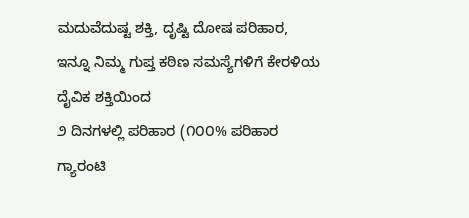ಮದುವೆದುಷ್ಟ ಶಕ್ತಿ, ದೃಷ್ಟಿ ದೋಷ ಪರಿಹಾರ,
ಇನ್ನೂ ನಿಮ್ಮ ಗುಪ್ತ ಕಠಿಣ ಸಮಸ್ಯೆಗಳಿಗೆ ಕೇರಳಿಯ ದೈವಿಕ ಶಕ್ತಿಯಿಂದ
೨ ದಿನಗಳಲ್ಲಿ ಪರಿಹಾರ (೧೦೦% ಪರಿಹಾರ ಗ್ಯಾರಂಟಿ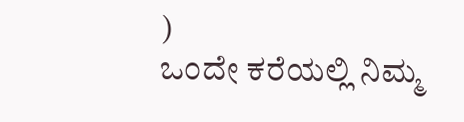)
ಒಂದೇ ಕರೆಯಲ್ಲಿ ನಿಮ್ಮ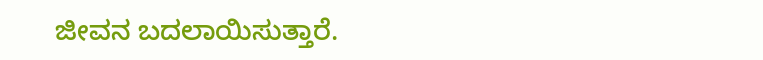ಜೀವನ ಬದಲಾಯಿಸುತ್ತಾರೆ.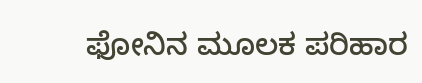ಫೋನಿನ ಮೂಲಕ ಪರಿಹಾರ